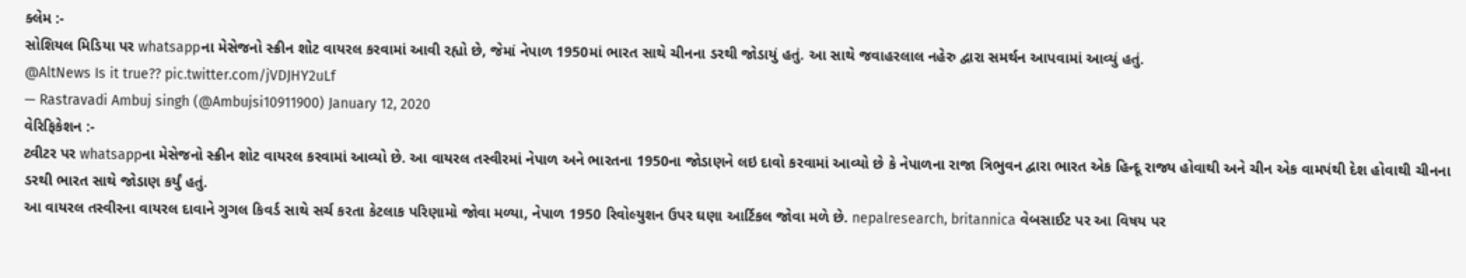ક્લેમ :-
સોશિયલ મિડિયા પર whatsappના મેસેજનો સ્ક્રીન શોટ વાયરલ કરવામાં આવી રહ્યો છે, જેમાં નેપાળ 1950માં ભારત સાથે ચીનના ડરથી જોડાયું હતું. આ સાથે જવાહરલાલ નહેરુ દ્વારા સમર્થન આપવામાં આવ્યું હતું.
@AltNews Is it true?? pic.twitter.com/jVDJHY2uLf
— Rastravadi Ambuj singh (@Ambujsi10911900) January 12, 2020
વેરિફિકેશન :-
ટ્વીટર પર whatsappના મેસેજનો સ્ક્રીન શોટ વાયરલ કરવામાં આવ્યો છે. આ વાયરલ તસ્વીરમાં નેપાળ અને ભારતના 1950ના જોડાણને લઇ દાવો કરવામાં આવ્યો છે કે નેપાળના રાજા ત્રિભુવન દ્વારા ભારત એક હિન્દૂ રાજ્ય હોવાથી અને ચીન એક વામપંથી દેશ હોવાથી ચીનના ડરથી ભારત સાથે જોડાણ કર્યું હતું.
આ વાયરલ તસ્વીરના વાયરલ દાવાને ગુગલ કિવર્ડ સાથે સર્ચ કરતા કેટલાક પરિણામો જોવા મળ્યા, નેપાળ 1950 રિવોલ્યુશન ઉપર ઘણા આર્ટિકલ જોવા મળે છે. nepalresearch, britannica વેબસાઈટ પર આ વિષય પર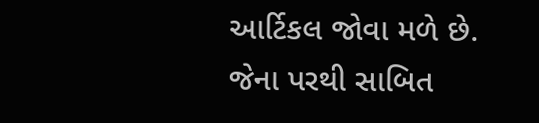આર્ટિકલ જોવા મળે છે. જેના પરથી સાબિત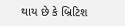થાય છે કે બ્રિટિશ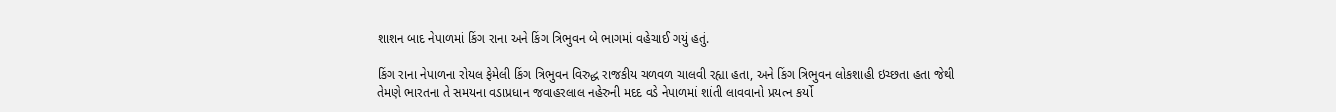શાશન બાદ નેપાળમાં કિંગ રાના અને કિંગ ત્રિભુવન બે ભાગમાં વહેચાઈ ગયું હતું.

કિંગ રાના નેપાળના રોયલ ફેમેલી કિંગ ત્રિભુવન વિરુદ્ધ રાજકીય ચળવળ ચાલવી રહ્યા હતા, અને કિંગ ત્રિભુવન લોકશાહી ઇચ્છતા હતા જેથી તેમણે ભારતના તે સમયના વડાપ્રધાન જવાહરલાલ નહેરુની મદદ વડે નેપાળમાં શાંતી લાવવાનો પ્રયત્ન કર્યો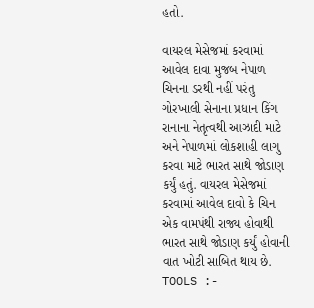હતો.

વાયરલ મેસેજમાં કરવામાં આવેલ દાવા મુજબ નેપાળ ચિનના ડરથી નહીં પરંતુ ગોરખાલી સેનાના પ્રધાન કિંગ રાનાના નેતૃત્વથી આઝાદી માટે અને નેપાળમાં લોકશાહી લાગુ કરવા માટે ભારત સાથે જોડાણ કર્યું હતું. વાયરલ મેસેજમાં કરવામાં આવેલ દાવો કે ચિન એક વામપંથી રાજ્ય હોવાથી ભારત સાથે જોડાણ કર્યું હોવાની વાત ખોટી સાબિત થાય છે.
TOOLS :-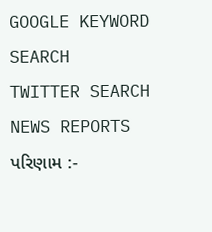GOOGLE KEYWORD SEARCH
TWITTER SEARCH
NEWS REPORTS
પરિણામ :-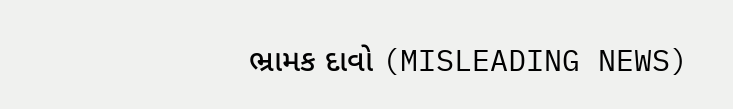ભ્રામક દાવો (MISLEADING NEWS)